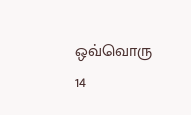ஒவ்வொரு 14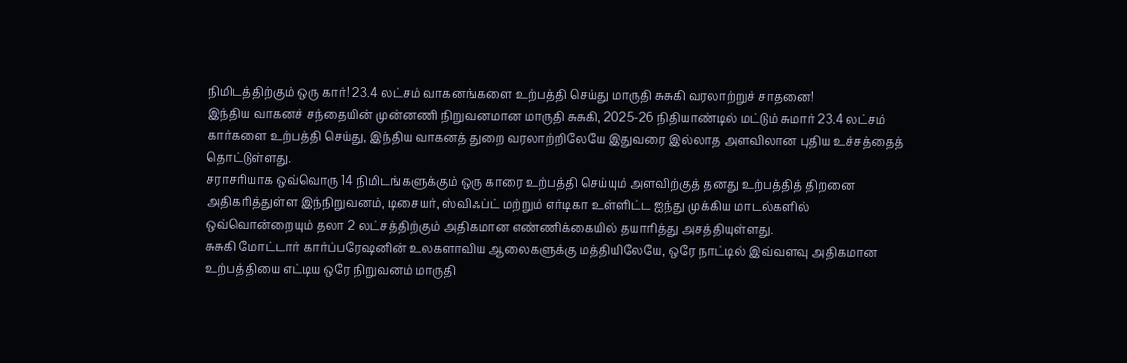நிமிடத்திற்கும் ஒரு கார்! 23.4 லட்சம் வாகனங்களை உற்பத்தி செய்து மாருதி சுசுகி வரலாற்றுச் சாதனை!
இந்திய வாகனச் சந்தையின் முன்னணி நிறுவனமான மாருதி சுசுகி, 2025-26 நிதியாண்டில் மட்டும் சுமார் 23.4 லட்சம் கார்களை உற்பத்தி செய்து, இந்திய வாகனத் துறை வரலாற்றிலேயே இதுவரை இல்லாத அளவிலான புதிய உச்சத்தைத் தொட்டுள்ளது.
சராசரியாக ஒவ்வொரு 14 நிமிடங்களுக்கும் ஒரு காரை உற்பத்தி செய்யும் அளவிற்குத் தனது உற்பத்தித் திறனை அதிகரித்துள்ள இந்நிறுவனம், டிசையர், ஸ்விஃப்ட் மற்றும் எர்டிகா உள்ளிட்ட ஐந்து முக்கிய மாடல்களில் ஒவ்வொன்றையும் தலா 2 லட்சத்திற்கும் அதிகமான எண்ணிக்கையில் தயாரித்து அசத்தியுள்ளது.
சுசுகி மோட்டார் கார்ப்பரேஷனின் உலகளாவிய ஆலைகளுக்கு மத்தியிலேயே, ஒரே நாட்டில் இவ்வளவு அதிகமான உற்பத்தியை எட்டிய ஒரே நிறுவனம் மாருதி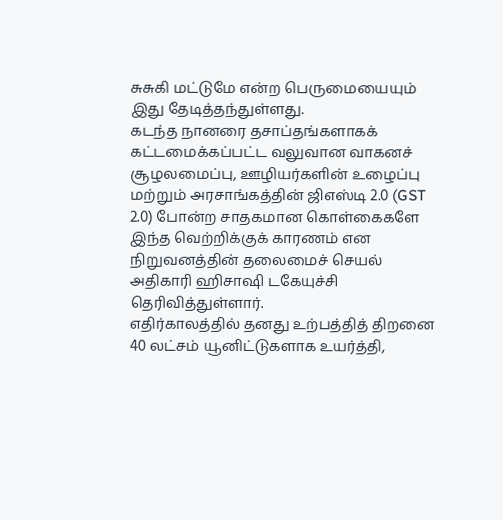சுசுகி மட்டுமே என்ற பெருமையையும் இது தேடித்தந்துள்ளது.
கடந்த நானரை தசாப்தங்களாகக் கட்டமைக்கப்பட்ட வலுவான வாகனச் சூழலமைப்பு, ஊழியர்களின் உழைப்பு மற்றும் அரசாங்கத்தின் ஜிஎஸ்டி 2.0 (GST 2.0) போன்ற சாதகமான கொள்கைகளே இந்த வெற்றிக்குக் காரணம் என நிறுவனத்தின் தலைமைச் செயல் அதிகாரி ஹிசாஷி டகேயுச்சி தெரிவித்துள்ளார்.
எதிர்காலத்தில் தனது உற்பத்தித் திறனை 40 லட்சம் யூனிட்டுகளாக உயர்த்தி,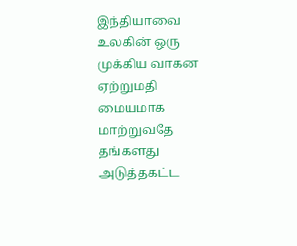இந்தியாவை உலகின் ஒரு முக்கிய வாகன ஏற்றுமதி மையமாக மாற்றுவதே தங்களது அடுத்தகட்ட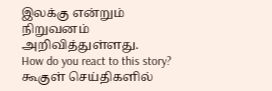இலக்கு என்றும் நிறுவனம் அறிவித்துள்ளது.
How do you react to this story?
கூகுள் செய்திகளில்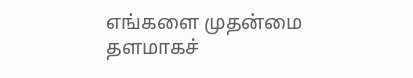எங்களை முதன்மை தளமாகச்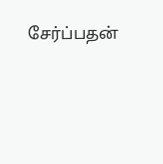சேர்ப்பதன்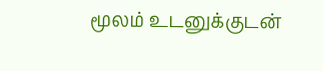மூலம் உடனுக்குடன்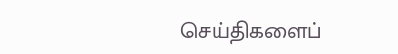செய்திகளைப்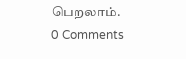பெறலாம்.
0 Comments